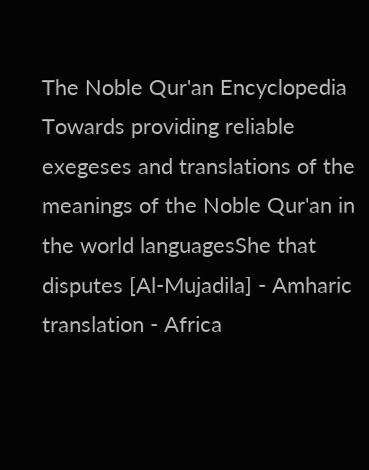The Noble Qur'an Encyclopedia
Towards providing reliable exegeses and translations of the meanings of the Noble Qur'an in the world languagesShe that disputes [Al-Mujadila] - Amharic translation - Africa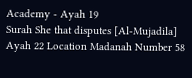Academy - Ayah 19
Surah She that disputes [Al-Mujadila] Ayah 22 Location Madanah Number 58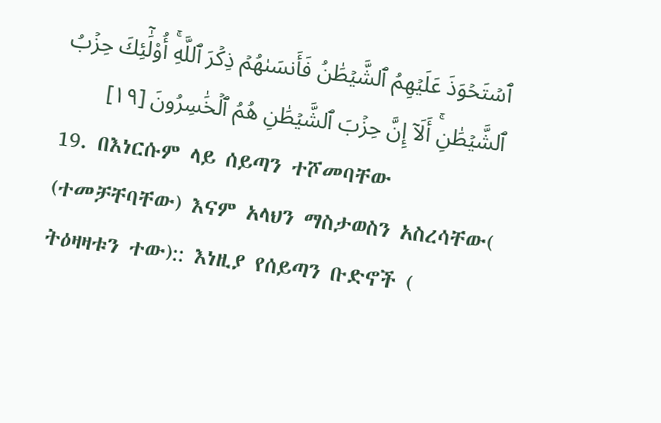ٱسۡتَحۡوَذَ عَلَيۡهِمُ ٱلشَّيۡطَٰنُ فَأَنسَىٰهُمۡ ذِكۡرَ ٱللَّهِۚ أُوْلَٰٓئِكَ حِزۡبُ ٱلشَّيۡطَٰنِۚ أَلَآ إِنَّ حِزۡبَ ٱلشَّيۡطَٰنِ هُمُ ٱلۡخَٰسِرُونَ [١٩]
19. በእነርሱም ላይ ሰይጣን ተሾመባቸው (ተመቻቸባቸው) እናም አላህን ማስታወስን አስረሳቸው( ትዕዛዛቱን ተው):: እነዚያ የሰይጣን ቡድኖች (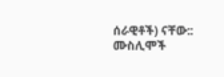ሰራዊቶች) ናቸው:: ሙስሊሞች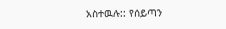አስተዉሉ:: የሰይጣን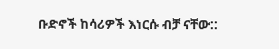ቡድኖች ከሳሪዎች እነርሱ ብቻ ናቸው::